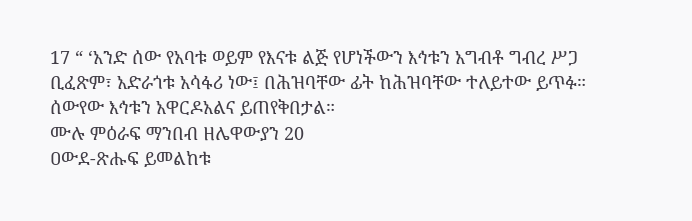17 “ ‘አንድ ሰው የአባቱ ወይም የእናቱ ልጅ የሆነችውን እኅቱን አግብቶ ግብረ ሥጋ ቢፈጽም፣ አድራጎቱ አሳፋሪ ነው፤ በሕዝባቸው ፊት ከሕዝባቸው ተለይተው ይጥፉ። ሰውየው እኅቱን አዋርዶአልና ይጠየቅበታል።
ሙሉ ምዕራፍ ማንበብ ዘሌዋውያን 20
ዐውደ-ጽሑፍ ይመልከቱ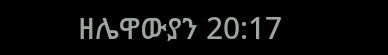ዘሌዋውያን 20:17